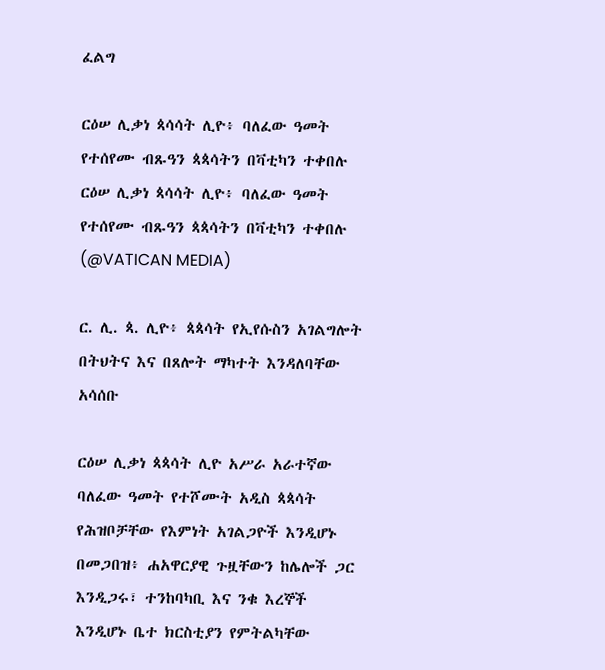ፈልግ

ርዕሠ ሊቃነ ጳሳሳት ሊዮ፥ ባለፈው ዓመት የተሰየሙ ብጹዓን ጳጳሳትን በቫቲካን ተቀበሉ ርዕሠ ሊቃነ ጳሳሳት ሊዮ፥ ባለፈው ዓመት የተሰየሙ ብጹዓን ጳጳሳትን በቫቲካን ተቀበሉ  (@VATICAN MEDIA)

ር. ሊ. ጳ. ሊዮ፥ ጳጳሳት የኢየሱስን አገልግሎት በትህትና እና በጸሎት ማካተት እንዳለባቸው አሳሰቡ

ርዕሠ ሊቃነ ጳጳሳት ሊዮ አሥራ አራተኛው ባለፈው ዓመት የተሾሙት አዲስ ጳጳሳት የሕዝቦቻቸው የእምነት አገልጋዮች እንዲሆኑ በመጋበዝ፥ ሐአዋርያዊ ጉዟቸውን ከሌሎች ጋር እንዲጋሩ፣ ተንከባካቢ እና ንቁ እረኞች እንዲሆኑ ቤተ ክርስቲያን የምትልካቸው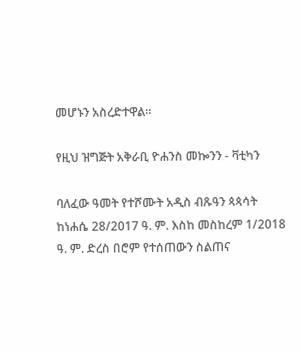መሆኑን አስረድተዋል።

የዚህ ዝግጅት አቅራቢ ዮሐንስ መኰንን - ቫቲካን

ባለፈው ዓመት የተሾሙት አዲስ ብጹዓን ጳጳሳት ከነሐሴ 28/2017 ዓ. ም. እስከ መስከረም 1/2018 ዓ. ም. ድረስ በሮም የተሰጠውን ስልጠና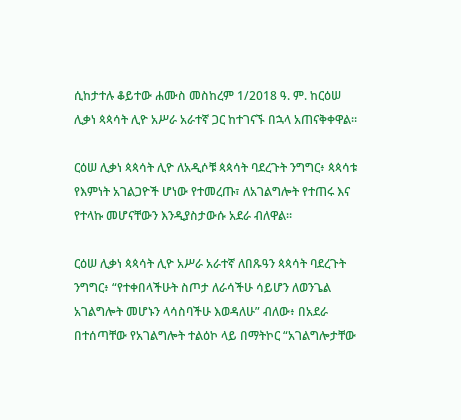ሲከታተሉ ቆይተው ሐሙስ መስከረም 1/2018 ዓ. ም. ከርዕሠ ሊቃነ ጳጳሳት ሊዮ አሥራ አራተኛ ጋር ከተገናኙ በኋላ አጠናቅቀዋል።

ርዕሠ ሊቃነ ጳጳሳት ሊዮ ለአዲሶቹ ጳጳሳት ባደረጉት ንግግር፥ ጳጳሳቱ የእምነት አገልጋዮች ሆነው የተመረጡ፣ ለአገልግሎት የተጠሩ እና የተላኩ መሆናቸውን እንዲያስታውሱ አደራ ብለዋል።

ርዕሠ ሊቃነ ጳጳሳት ሊዮ አሥራ አራተኛ ለበጹዓን ጳጳሳት ባደረጉት ንግግር፥ “የተቀበላችሁት ስጦታ ለራሳችሁ ሳይሆን ለወንጌል አገልግሎት መሆኑን ላሳስባችሁ እወዳለሁ” ብለው፥ በአደራ በተሰጣቸው የአገልግሎት ተልዕኮ ላይ በማትኮር “አገልግሎታቸው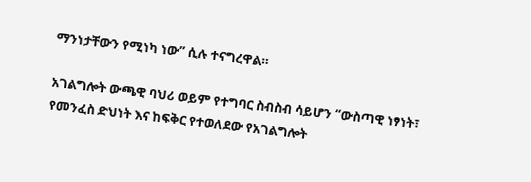ማንነታቸውን የሚነካ ነው” ሲሉ ተናግረዋል።

አገልግሎት ውጫዊ ባህሪ ወይም የተግባር ስብስብ ሳይሆን “ውስጣዊ ነፃነት፣ የመንፈስ ድህነት እና ከፍቅር የተወለደው የአገልግሎት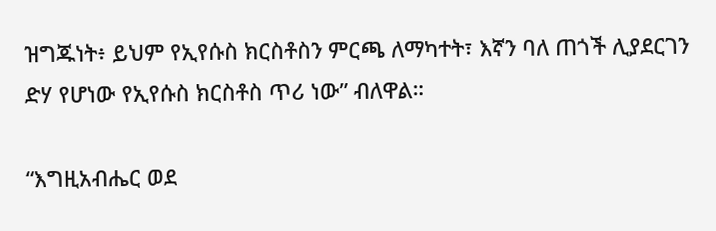ዝግጁነት፥ ይህም የኢየሱስ ክርስቶስን ምርጫ ለማካተት፣ እኛን ባለ ጠጎች ሊያደርገን ድሃ የሆነው የኢየሱስ ክርስቶስ ጥሪ ነው” ብለዋል።

“እግዚአብሔር ወደ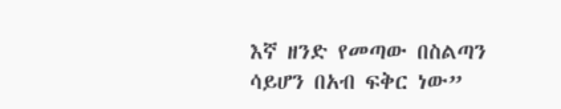እኛ ዘንድ የመጣው በስልጣን ሳይሆን በአብ ፍቅር ነው”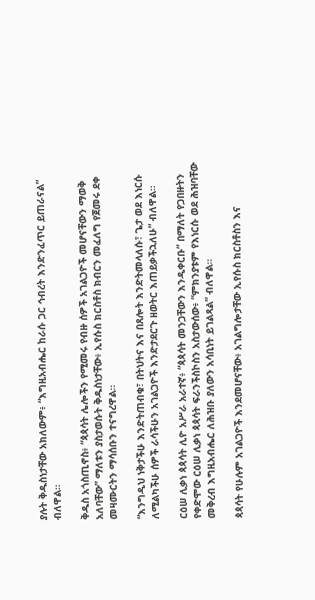ያሉት ቅዱስነታቸው አክለውም፥ “እግዚአብሔር ከራሱ ጋር ኅብረት እንድንፈጥር ይጠራናል” ብለዋል።

ቅዱስ አጎስጢኖስ፥ “ጳጳሳት ሌሎችን የሚመሩ የብዙ ሰዎች አገልጋዮች መሆናቸውን ማወቅ አለባቸው” ማለቱን ያስታወሱት ቅዱስነታቸው፥ ኢየሱስ ክርስቶስ ክብርን መፈለግ የጀመሩ ደቀ መዛሙርትን ማሳሰቡን ተናግረዋል።

“እንግዲህ ነቅታችሁ እንድትጠብቁ፣ በትህትና እና በጸሎት እንድትመላለሱ፣ ጌታ ወደ እነርሱ ለሚልካችሁ ሰዎች ራሳችሁን አገልጋዮች እንድታደርጉ ዘወትር እጠይቃችኋለሁ” ብለዋል።

ርዕሠ ሊቃነ ጳጳሳት ሊዮ አሥራ አራተኛ፥ “ጳጳሳት መንጋቸውን እንዲቀርቡ” በማለት የጋበዙትን የቀድሞው ርዕሠ ሊቃነ ጳጳሳት ፍራንችስኮስን አስታውሰው፥ “ምክንያቱም የእነርሱ ወደ ሕዝባቸው መቅረብ እግዚአብሔር ለሕዝቡ ያለውን አሳቢነት ይገልጻል” ብለዋል።

ጳጳሳት የሁሉም አገልጋዮች እንደመሆናቸው፥ አገልግሎታቸው ኢየሱስ ክርስቶስን እና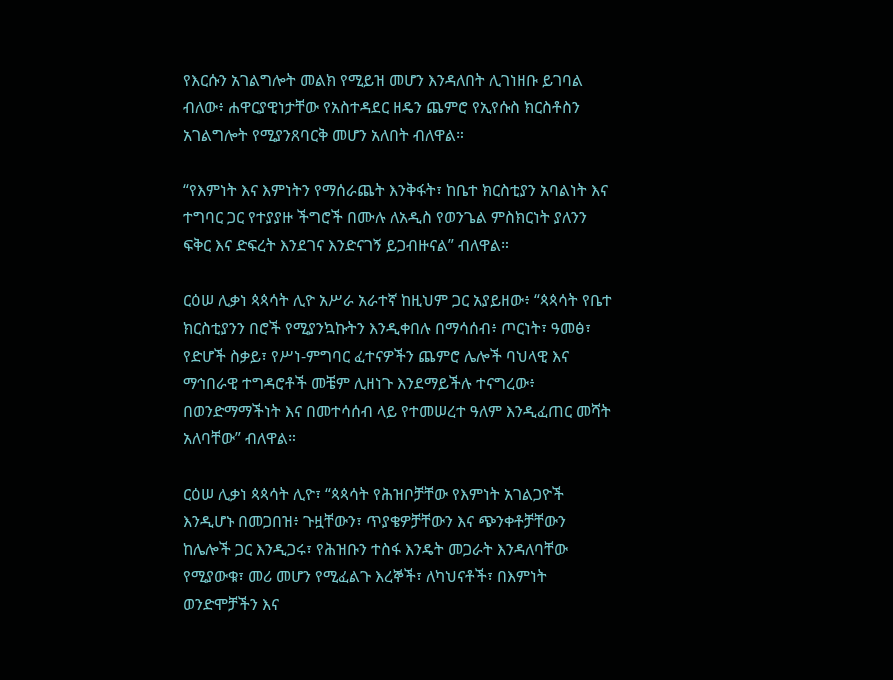የእርሱን አገልግሎት መልክ የሚይዝ መሆን እንዳለበት ሊገነዘቡ ይገባል ብለው፥ ሐዋርያዊነታቸው የአስተዳደር ዘዴን ጨምሮ የኢየሱስ ክርስቶስን አገልግሎት የሚያንጸባርቅ መሆን አለበት ብለዋል።

“የእምነት እና እምነትን የማሰራጨት እንቅፋት፣ ከቤተ ክርስቲያን አባልነት እና ተግባር ጋር የተያያዙ ችግሮች በሙሉ ለአዲስ የወንጌል ምስክርነት ያለንን ፍቅር እና ድፍረት እንደገና እንድናገኝ ይጋብዙናል” ብለዋል።

ርዕሠ ሊቃነ ጳጳሳት ሊዮ አሥራ አራተኛ ከዚህም ጋር አያይዘው፥ “ጳጳሳት የቤተ ክርስቲያንን በሮች የሚያንኳኩትን እንዲቀበሉ በማሳሰብ፥ ጦርነት፣ ዓመፅ፣ የድሆች ስቃይ፣ የሥነ-ምግባር ፈተናዎችን ጨምሮ ሌሎች ባህላዊ እና ማኅበራዊ ተግዳሮቶች መቼም ሊዘነጉ እንደማይችሉ ተናግረው፥ በወንድማማችነት እና በመተሳሰብ ላይ የተመሠረተ ዓለም እንዲፈጠር መሻት አለባቸው” ብለዋል።

ርዕሠ ሊቃነ ጳጳሳት ሊዮ፣ “ጳጳሳት የሕዝቦቻቸው የእምነት አገልጋዮች እንዲሆኑ በመጋበዝ፥ ጉዟቸውን፣ ጥያቄዎቻቸውን እና ጭንቀቶቻቸውን ከሌሎች ጋር እንዲጋሩ፣ የሕዝቡን ተስፋ እንዴት መጋራት እንዳለባቸው የሚያውቁ፣ መሪ መሆን የሚፈልጉ እረኞች፣ ለካህናቶች፣ በእምነት ወንድሞቻችን እና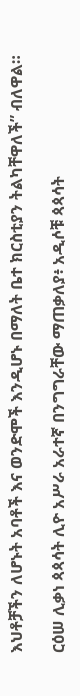እህቶቻችን ለሆኑት አባቶች እና ወንድሞች እንዲሆኑ በማለት ቤተ ክርስቲያን ትልካቸዋለች” ብለዋል።

ርዕሠ ሊቃነ ጳጳሳት ሊዮ አሥራ አራተኛ በንግግራቸው ማጠቃለያ፥ አዲሶቹ ጳጳሳት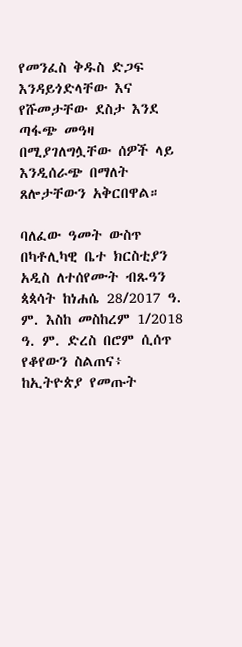የመንፈስ ቅዱስ ድጋፍ እንዳይጎድላቸው እና የሹመታቸው ደስታ እንደ ጣፋጭ መዓዛ በሚያገለግሏቸው ሰዎች ላይ እንዲሰራጭ በማለት ጸሎታቸውን አቅርበዋል።

ባለፈው ዓመት ውስጥ በካቶሊካዊ ቤተ ክርስቲያን አዲስ ለተሰየሙት ብጹዓን ጳጳሳት ከነሐሴ 28/2017 ዓ. ም. እስከ መስከረም 1/2018 ዓ. ም. ድረስ በሮም ሲሰጥ የቆየውን ስልጠና፥ ከኢትዮጵያ የመጡት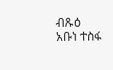ብጹዕ አቡነ ተስፋ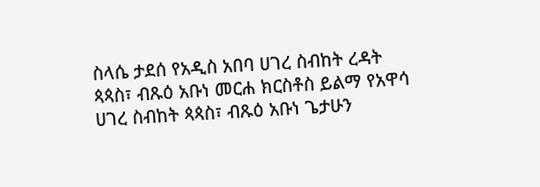ስላሴ ታደሰ የአዲስ አበባ ሀገረ ስብከት ረዳት ጳጳስ፣ ብጹዕ አቡነ መርሐ ክርስቶስ ይልማ የአዋሳ ሀገረ ስብከት ጳጳስ፣ ብጹዕ አቡነ ጌታሁን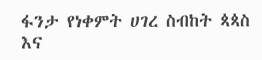ፋንታ የነቀምት ሀገረ ስብከት ጳጳስ እና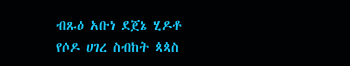ብጹዕ አቡነ ደጀኔ ሂዶቶ የሶዶ ሀገረ ስብከት ጳጳስ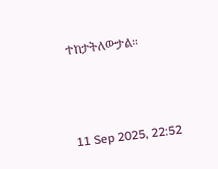ተከታትለውታል።



11 Sep 2025, 22:52